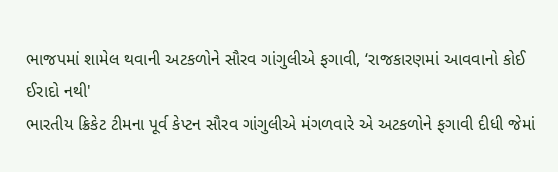ભાજપમાં શામેલ થવાની અટકળોને સૌરવ ગાંગુલીએ ફગાવી, ‘રાજકારણમાં આવવાનો કોઈ ઈરાદો નથી'
ભારતીય ક્રિકેટ ટીમના પૂર્વ કેપ્ટન સૌરવ ગાંગુલીએ મંગળવારે એ અટકળોને ફગાવી દીધી જેમાં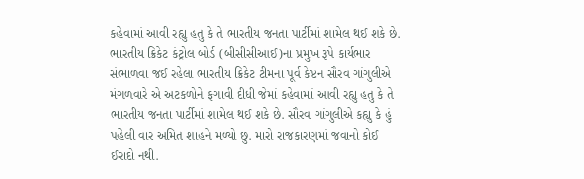કહેવામાં આવી રહ્યુ હતુ કે તે ભારતીય જનતા પાર્ટીમાં શામેલ થઈ શકે છે.
ભારતીય ક્રિકેટ કંટ્રોલ બોર્ડ (બીસીસીઆઈ)ના પ્રમુખ રૂપે કાર્યભાર સંભાળવા જઈ રહેલા ભારતીય ક્રિકેટ ટીમના પૂર્વ કેપ્ટન સૌરવ ગાંગુલીએ મંગળવારે એ અટકળોને ફગાવી દીધી જેમાં કહેવામાં આવી રહ્યુ હતુ કે તે ભારતીય જનતા પાર્ટીમાં શામેલ થઈ શકે છે. સૌરવ ગાંગુલીએ કહ્યુ કે હું પહેલી વાર અમિત શાહને મળ્યો છુ. મારો રાજકારણમાં જવાનો કોઈ ઈરાદો નથી.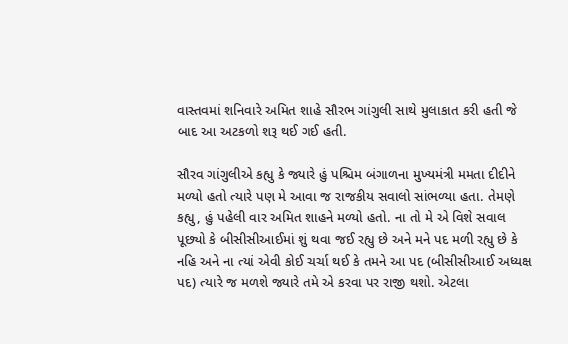વાસ્તવમાં શનિવારે અમિત શાહે સૌરભ ગાંગુલી સાથે મુલાકાત કરી હતી જે બાદ આ અટકળો શરૂ થઈ ગઈ હતી.

સૌરવ ગાંગુલીએ કહ્યુ કે જ્યારે હું પશ્ચિમ બંગાળના મુખ્યમંત્રી મમતા દીદીને મળ્યો હતો ત્યારે પણ મે આવા જ રાજકીય સવાલો સાંભળ્યા હતા. તેમણે કહ્યુ, હું પહેલી વાર અમિત શાહને મળ્યો હતો. ના તો મે એ વિશે સવાલ પૂછ્યો કે બીસીસીઆઈમાં શું થવા જઈ રહ્યુ છે અને મને પદ મળી રહ્યુ છે કે નહિ અને ના ત્યાં એવી કોઈ ચર્ચા થઈ કે તમને આ પદ (બીસીસીઆઈ અધ્યક્ષ પદ) ત્યારે જ મળશે જ્યારે તમે એ કરવા પર રાજી થશો. એટલા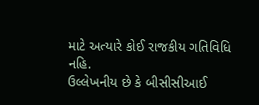માટે અત્યારે કોઈ રાજકીય ગતિવિધિ નહિ.
ઉલ્લેખનીય છે કે બીસીસીઆઈ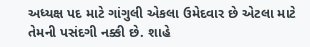અધ્યક્ષ પદ માટે ગાંગુલી એકલા ઉમેદવાર છે એટલા માટે તેમની પસંદગી નક્કી છે. શાહે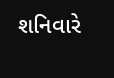શનિવારે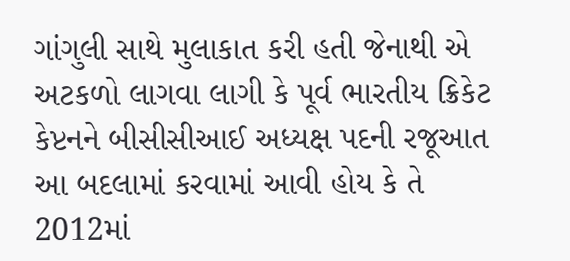ગાંગુલી સાથે મુલાકાત કરી હતી જેનાથી એ અટકળો લાગવા લાગી કે પૂર્વ ભારતીય ક્રિકેટ કેપ્ટનને બીસીસીઆઈ અધ્યક્ષ પદની રજૂઆત આ બદલામાં કરવામાં આવી હોય કે તે 2012માં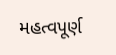મહત્વપૂર્ણ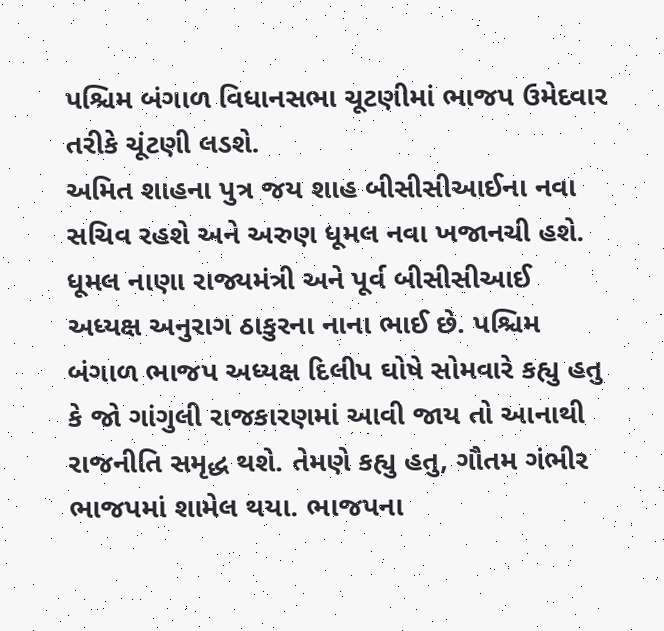પશ્ચિમ બંગાળ વિધાનસભા ચૂટણીમાં ભાજપ ઉમેદવાર તરીકે ચૂંટણી લડશે.
અમિત શાહના પુત્ર જય શાહ બીસીસીઆઈના નવા સચિવ રહશે અને અરુણ ધૂમલ નવા ખજાનચી હશે. ધૂમલ નાણા રાજ્યમંત્રી અને પૂર્વ બીસીસીઆઈ અધ્યક્ષ અનુરાગ ઠાકુરના નાના ભાઈ છે. પશ્ચિમ બંગાળ ભાજપ અધ્યક્ષ દિલીપ ઘોષે સોમવારે કહ્યુ હતુ કે જો ગાંગુલી રાજકારણમાં આવી જાય તો આનાથી રાજનીતિ સમૃદ્ધ થશે. તેમણે કહ્યુ હતુ, ગૌતમ ગંભીર ભાજપમાં શામેલ થયા. ભાજપના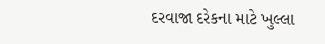દરવાજા દરેકના માટે ખુલ્લા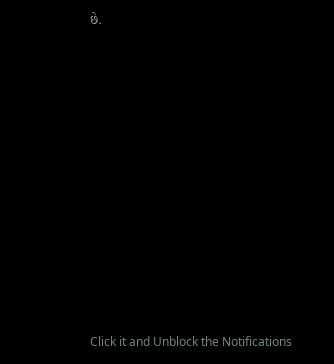છે.












Click it and Unblock the Notifications